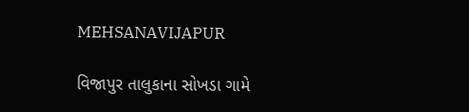MEHSANAVIJAPUR

વિજાપુર તાલુકાના સોખડા ગામે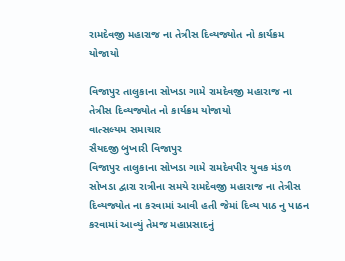રામદેવજી મહારાજ ના તેત્રીસ દિવ્યજ્યોત નો કાર્યક્રમ યોજાયો

વિજાપુર તાલુકાના સોખડા ગામે રામદેવજી મહારાજ ના તેત્રીસ દિવ્યજ્યોત નો કાર્યક્રમ યોજાયો
વાત્સલ્યમ સમાચાર
સૈયદજી બુખારી વિજાપુર
વિજાપુર તાલુકાના સોખડા ગામે રામદેવપીર યુવક મંડળ સોખડા દ્વારા રાત્રીના સમયે રામદેવજી મહારાજ ના તેત્રીસ દિવ્યજ્યોત ના કરવામાં આવી હતી જેમાં દિવ્ય પાઠ નુ પાઠન કરવામાં આવ્યું તેમજ મહાપ્રસાદનું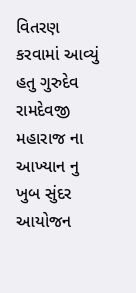વિતરણ કરવામાં આવ્યું હતુ ગુરુદેવ રામદેવજી મહારાજ ના આખ્યાન નુ ખુબ સુંદર આયોજન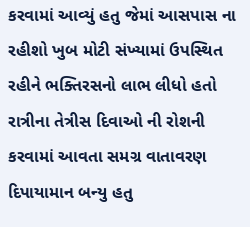કરવામાં આવ્યું હતુ જેમાં આસપાસ ના રહીશો ખુબ મોટી સંખ્યામાં ઉપસ્થિત રહીને ભક્તિરસનો લાભ લીધો હતો રાત્રીના તેત્રીસ દિવાઓ ની રોશની કરવામાં આવતા સમગ્ર વાતાવરણ દિપાયામાન બન્યુ હતુ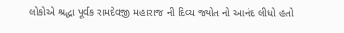લોકોએ શ્રદ્ધા પૂર્વક રામદેવજી મહારાજ ની દિવ્ય જ્યોત નો આનંદ લીધો હતો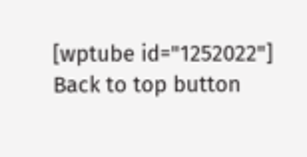[wptube id="1252022"]
Back to top button